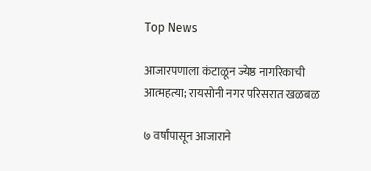Top News

आजारपणाला कंटाळून ज्येष्ठ नागरिकाची आत्महत्या; रायसोनी नगर परिसरात खळबळ

७ वर्षांपासून आजाराने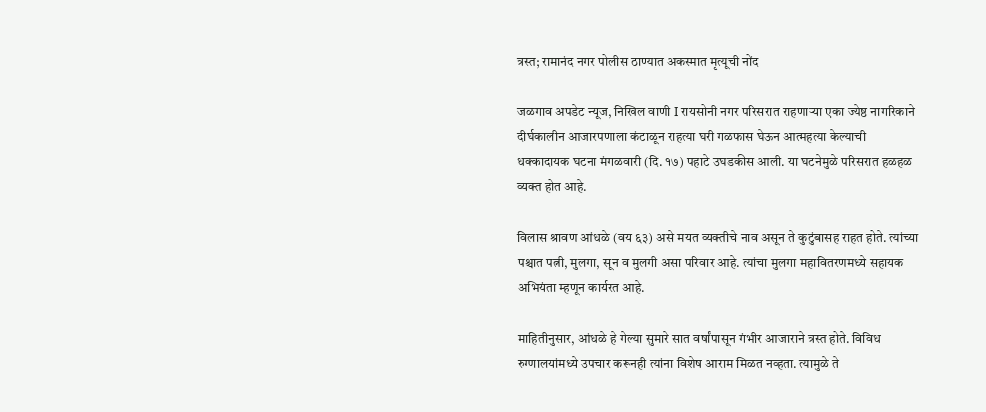त्रस्त; रामानंद नगर पोलीस ठाण्यात अकस्मात मृत्यूची नोंद

जळगाव अपडेट न्यूज, निखिल वाणी I रायसोनी नगर परिसरात राहणाऱ्या एका ज्येष्ठ नागरिकाने दीर्घकालीन आजारपणाला कंटाळून राहत्या घरी गळफास घेऊन आत्महत्या केल्याची धक्कादायक घटना मंगळवारी (दि. १७) पहाटे उघडकीस आली. या घटनेमुळे परिसरात हळहळ व्यक्त होत आहे.

विलास श्रावण आंधळे (वय ६३) असे मयत व्यक्तीचे नाव असून ते कुटुंबासह राहत होते. त्यांच्या पश्चात पत्नी, मुलगा, सून व मुलगी असा परिवार आहे. त्यांचा मुलगा महावितरणमध्ये सहायक अभियंता म्हणून कार्यरत आहे.

माहितीनुसार, आंधळे हे गेल्या सुमारे सात वर्षांपासून गंभीर आजाराने त्रस्त होते. विविध रुग्णालयांमध्ये उपचार करूनही त्यांना विशेष आराम मिळत नव्हता. त्यामुळे ते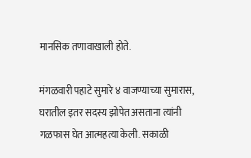मानसिक तणावाखाली होते.

मंगळवारी पहाटे सुमारे ४ वाजण्याच्या सुमारास, घरातील इतर सदस्य झोपेत असताना त्यांनी गळफास घेत आत्महत्या केली. सकाळी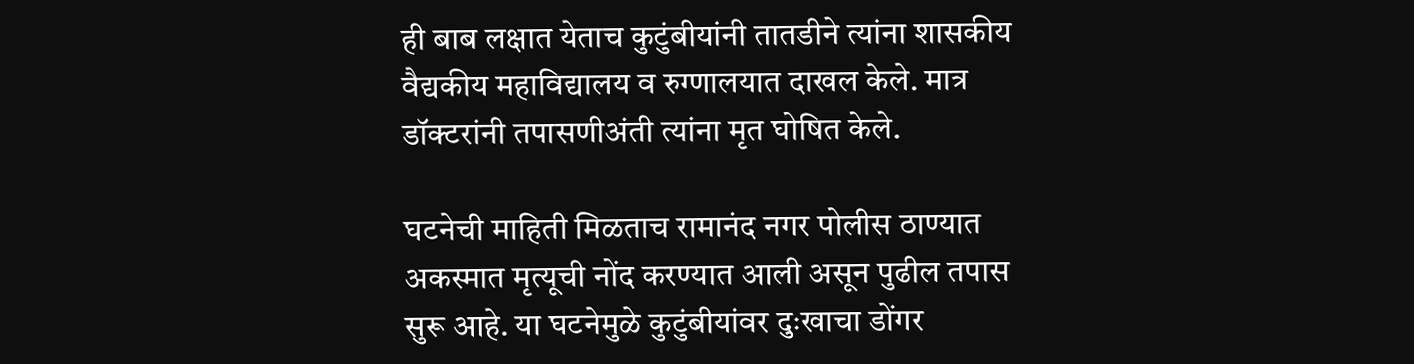ही बाब लक्षात येताच कुटुंबीयांनी तातडीने त्यांना शासकीय वैद्यकीय महाविद्यालय व रुग्णालयात दाखल केले. मात्र डॉक्टरांनी तपासणीअंती त्यांना मृत घोषित केले.

घटनेची माहिती मिळताच रामानंद नगर पोलीस ठाण्यात अकस्मात मृत्यूची नोंद करण्यात आली असून पुढील तपास सुरू आहे. या घटनेमुळे कुटुंबीयांवर दुःखाचा डोंगर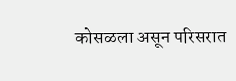कोसळला असून परिसरात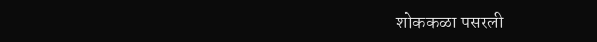शोककळा पसरली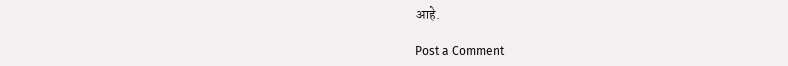आहे.

Post a Comment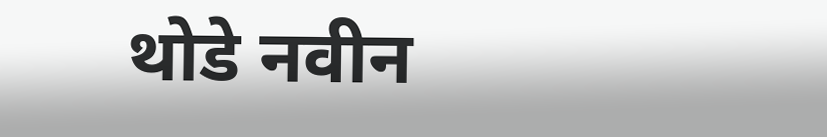थोडे नवीन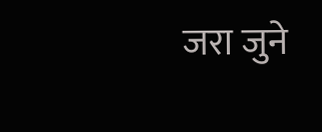जरा जुने